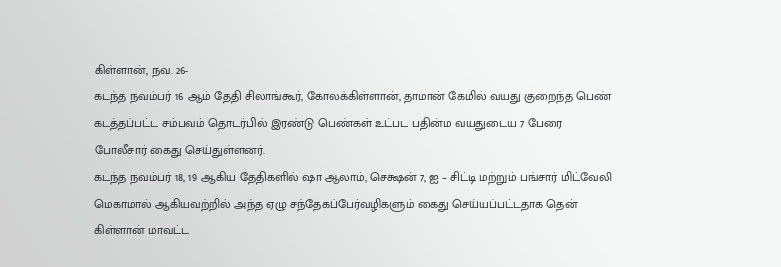கிள்ளான், நவ. 26-
கடந்த நவம்பர் 16 ஆம் தேதி சிலாங்கூர், கோலக்கிள்ளான், தாமான் கேமில் வயது குறைந்த பெண் கடத்தப்பட்ட சம்பவம் தொடர்பில் இரண்டு பெண்கள் உட்பட பதின்ம வயதுடைய 7 பேரை போலீசார் கைது செய்துள்ளனர்.
கடந்த நவம்பர் 18, 19 ஆகிய தேதிகளில் ஷா ஆலாம், செக்ஷன் 7, ஐ – சிட்டி மற்றும் பங்சார் மிட்வேலி மெகாமால் ஆகியவற்றில் அந்த ஏழு சந்தேகப்பேர்வழிகளும் கைது செய்யப்பட்டதாக தென் கிள்ளான் மாவட்ட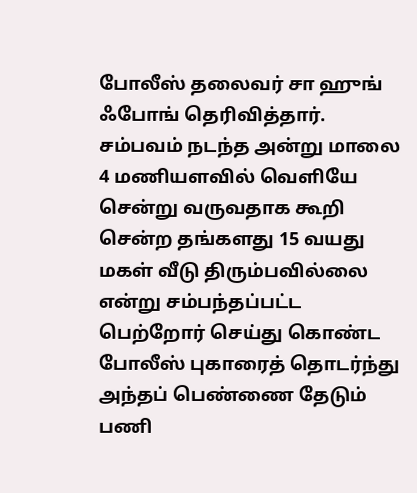போலீஸ் தலைவர் சா ஹுங் ஃபோங் தெரிவித்தார்.
சம்பவம் நடந்த அன்று மாலை 4 மணியளவில் வெளியே சென்று வருவதாக கூறி சென்ற தங்களது 15 வயது மகள் வீடு திரும்பவில்லை என்று சம்பந்தப்பட்ட பெற்றோர் செய்து கொண்ட போலீஸ் புகாரைத் தொடர்ந்து அந்தப் பெண்ணை தேடும் பணி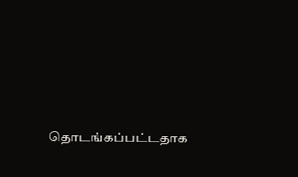தொடங்கப்பட்டதாக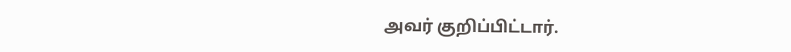அவர் குறிப்பிட்டார்.